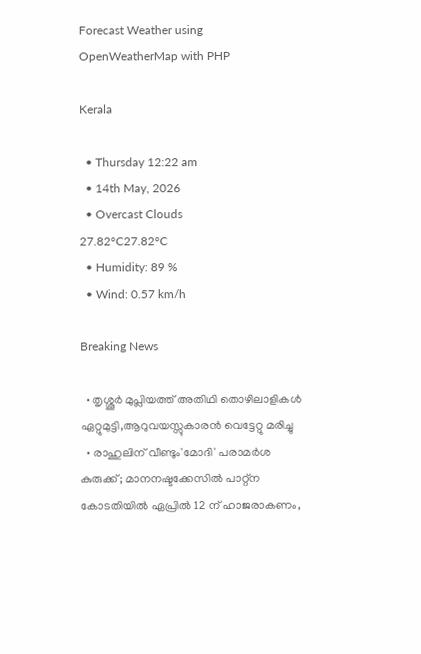Forecast Weather using OpenWeatherMap with PHP

Kerala

  • Thursday 12:22 am
  • 14th May, 2026
  • Overcast Clouds
27.82°C27.82°C
  • Humidity: 89 %
  • Wind: 0.57 km/h

Breaking News

  • തൃശ്ശൂർ മുപ്ലിയത്ത് അതിഥി തൊഴിലാളികൾ ഏറ്റുമുട്ടി,ആറുവയസ്സുകാരൻ വെട്ടേറ്റു മരിച്ചു
  • രാഹുലിന് വീണ്ടും'മോദി' പരാമര്‍ശ കുരുക്ക്; മാനനഷ്ടക്കേസിൽ പാറ്റ്ന കോടതിയിൽ ഏപ്രിൽ 12 ന് ഹാജരാകണം,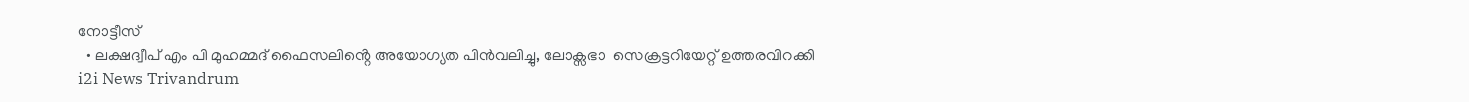നോട്ടീസ്
  • ലക്ഷദ്വീപ് എം പി മുഹമ്മദ് ഫൈസലിൻ്റെ അയോഗ്യത പിൻവലിച്ചു, ലോക്സഭാ  സെക്രട്ടറിയേറ്റ് ഉത്തരവിറക്കി
i2i News Trivandrum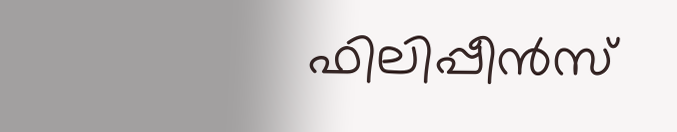ഫിലിപ്പീൻസ്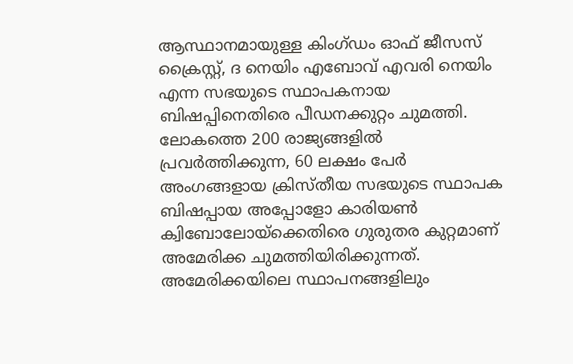ആസ്ഥാനമായുള്ള കിംഗ്ഡം ഓഫ് ജീസസ് ക്രൈസ്റ്റ്, ദ നെയിം എബോവ് എവരി നെയിം എന്ന സഭയുടെ സ്ഥാപകനായ ബിഷപ്പിനെതിരെ പീഡനക്കുറ്റം ചുമത്തി. ലോകത്തെ 200 രാജ്യങ്ങളിൽ പ്രവർത്തിക്കുന്ന, 60 ലക്ഷം പേർ അംഗങ്ങളായ ക്രിസ്തീയ സഭയുടെ സ്ഥാപക ബിഷപ്പായ അപ്പോളോ കാരിയൺ ക്വിബോലോയ്‌ക്കെതിരെ ഗുരുതര കുറ്റമാണ് അമേരിക്ക ചുമത്തിയിരിക്കുന്നത്. അമേരിക്കയിലെ സ്ഥാപനങ്ങളിലും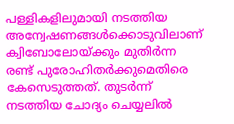പള്ളികളിലുമായി നടത്തിയ അന്വേഷണങ്ങൾക്കൊടുവിലാണ് ക്വിബോലോയ്ക്കും മുതിർന്ന രണ്ട് പുരോഹിതർക്കുമെതിരെ കേസെടുത്തത്. തുടർന്ന് നടത്തിയ ചോദ്യം ചെയ്യലിൽ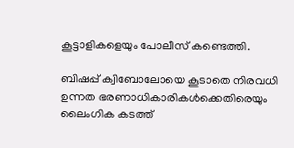കൂട്ടാളികളെയും പോലീസ് കണ്ടെത്തി.

ബിഷപ്പ് ക്വിബോലോയെ കൂടാതെ നിരവധി ഉന്നത ഭരണാധികാരികൾക്കെതിരെയും ലൈംഗിക കടത്ത്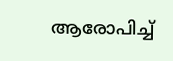ആരോപിച്ച്‌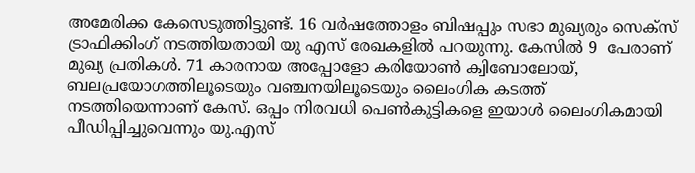അമേരിക്ക കേസെടുത്തിട്ടുണ്ട്. 16 വർഷത്തോളം ബിഷപ്പും സഭാ മുഖ്യരും സെക്‌സ് ട്രാഫിക്കിംഗ് നടത്തിയതായി യു എസ് രേഖകളിൽ പറയുന്നു. കേസിൽ 9  പേരാണ് മുഖ്യ പ്രതികൾ. 71 കാരനായ അപ്പോളോ കരിയോൺ ക്വിബോലോയ്, ബലപ്രയോഗത്തിലൂടെയും വഞ്ചനയിലൂടെയും ലൈംഗിക കടത്ത് നടത്തിയെന്നാണ് കേസ്. ഒപ്പം നിരവധി പെൺകുട്ടികളെ ഇയാൾ ലൈംഗികമായി പീഡിപ്പിച്ചുവെന്നും യു.എസ്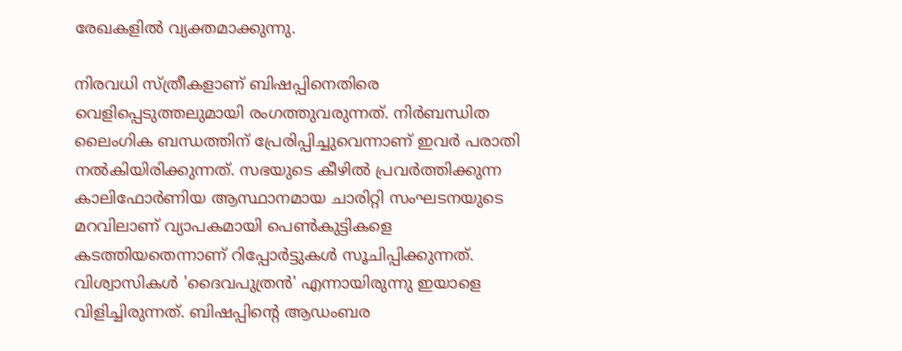രേഖകളിൽ വ്യക്തമാക്കുന്നു.

നിരവധി സ്ത്രീകളാണ് ബിഷപ്പിനെതിരെ വെളിപ്പെടുത്തലുമായി രംഗത്തുവരുന്നത്. നിർബന്ധിത ലൈംഗിക ബന്ധത്തിന് പ്രേരിപ്പിച്ചുവെന്നാണ് ഇവർ പരാതി നൽകിയിരിക്കുന്നത്. സഭയുടെ കീഴിൽ പ്രവർത്തിക്കുന്ന കാലിഫോർണിയ ആസ്ഥാനമായ ചാരിറ്റി സംഘടനയുടെ മറവിലാണ് വ്യാപകമായി പെൺകുട്ടികളെ കടത്തിയതെന്നാണ് റിപ്പോർട്ടുകൾ സൂചിപ്പിക്കുന്നത്. വിശ്വാസികൾ 'ദൈവപുത്രൻ' എന്നായിരുന്നു ഇയാളെ വിളിച്ചിരുന്നത്. ബിഷപ്പിന്റെ ആഡംബര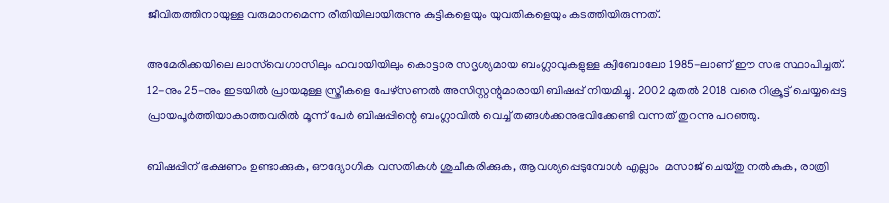ജീവിതത്തിനായുള്ള വരുമാനമെന്ന രീതിയിലായിരുന്നു കുട്ടികളെയും യുവതികളെയും കടത്തിയിരുന്നത്.

അമേരിക്കയിലെ ലാസ്‌വെഗാസിലും ഹവായിയിലും കൊട്ടാര സദൃശ്യമായ ബംഗ്ലാവുകളുള്ള ക്വിബോലോ 1985-ലാണ് ഈ സഭ സ്ഥാപിച്ചത്. 12-നും 25-നും ഇടയിൽ പ്രായമുള്ള സ്ത്രീകളെ പേഴ്സണൽ അസിസ്റ്റന്റുമാരായി ബിഷപ്പ് നിയമിച്ചു. 2002 മുതൽ 2018 വരെ റിക്രൂട്ട് ചെയ്യപ്പെട്ട പ്രായപൂർത്തിയാകാത്തവരിൽ മൂന്ന് പേർ ബിഷപ്പിന്റെ ബംഗ്ലാവിൽ വെച്ച്‌ തങ്ങൾക്കനുഭവിക്കേണ്ടി വന്നത് തുറന്നു പറഞ്ഞു.

ബിഷപ്പിന് ഭക്ഷണം ഉണ്ടാക്കുക, ഔദ്യോഗിക വസതികൾ ശുചീകരിക്കുക, ആവശ്യപ്പെടുമ്പോൾ എല്ലാം  മസാജ് ചെയ്തു നൽകുക, രാത്രി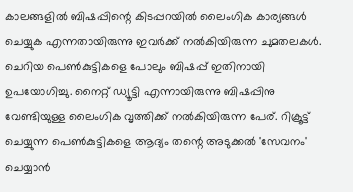കാലങ്ങളിൽ ബിഷപ്പിന്റെ കിടപ്പറയിൽ ലൈംഗിക കാര്യങ്ങൾ ചെയ്യുക എന്നതായിരുന്നു ഇവർക്ക് നൽകിയിരുന്ന ചുമതലകൾ. ചെറിയ പെൺകുട്ടികളെ പോലും ബിഷപ്പ് ഇതിനായി ഉപയോഗിച്ചു. നൈറ്റ് ഡ്യൂട്ടി എന്നായിരുന്നു ബിഷപ്പിനു വേണ്ടിയുള്ള ലൈംഗിക വൃത്തിക്ക് നൽകിയിരുന്ന പേര്. റിക്രൂട്ട് ചെയ്യുന്ന പെൺകുട്ടികളെ ആദ്യം തന്റെ അടുക്കൽ 'സേവനം' ചെയ്യാൻ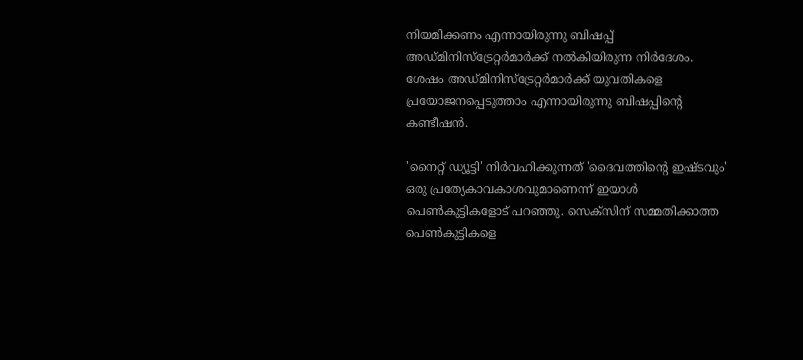നിയമിക്കണം എന്നായിരുന്നു ബിഷപ്പ് അഡ്മിനിസ്ട്രേറ്റർമാർക്ക് നൽകിയിരുന്ന നിർദേശം. ശേഷം അഡ്മിനിസ്ട്രേറ്റർമാർക്ക് യുവതികളെ പ്രയോജനപ്പെടുത്താം എന്നായിരുന്നു ബിഷപ്പിന്റെ കണ്ടീഷൻ.

'നൈറ്റ് ഡ്യൂട്ടി' നിർവഹിക്കുന്നത് 'ദൈവത്തിന്റെ ഇഷ്ടവും' ഒരു പ്രത്യേകാവകാശവുമാണെന്ന് ഇയാൾ പെൺകുട്ടികളോട് പറഞ്ഞു. സെക്‌സിന് സമ്മതിക്കാത്ത പെൺകുട്ടികളെ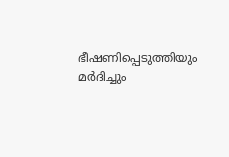ഭീഷണിപ്പെടുത്തിയും മർദിച്ചും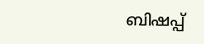ബിഷപ്പ്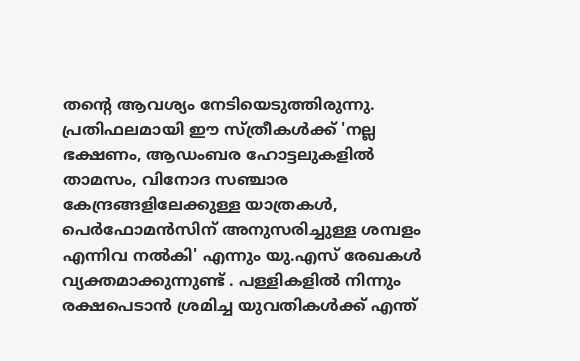തന്റെ ആവശ്യം നേടിയെടുത്തിരുന്നു. പ്രതിഫലമായി ഈ സ്ത്രീകൾക്ക് 'നല്ല ഭക്ഷണം, ആഡംബര ഹോട്ടലുകളിൽ താമസം, വിനോദ സഞ്ചാര കേന്ദ്രങ്ങളിലേക്കുള്ള യാത്രകൾ, പെർഫോമൻസിന് അനുസരിച്ചുള്ള ശമ്പളം  എന്നിവ നൽകി' എന്നും യു.എസ് രേഖകൾ വ്യക്തമാക്കുന്നുണ്ട് . പള്ളികളിൽ നിന്നും രക്ഷപെടാൻ ശ്രമിച്ച യുവതികൾക്ക് എന്ത്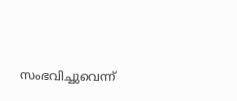സംഭവിച്ചുവെന്ന്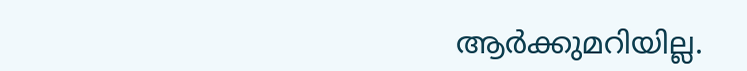ആർക്കുമറിയില്ല.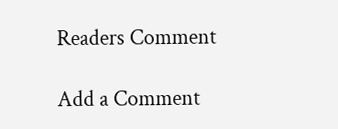Readers Comment

Add a Comment